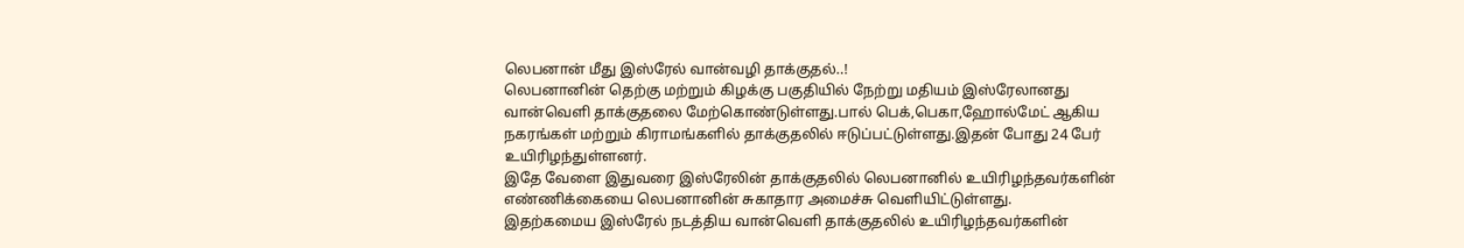லெபனான் மீது இஸ்ரேல் வான்வழி தாக்குதல்..!
லெபனானின் தெற்கு மற்றும் கிழக்கு பகுதியில் நேற்று மதியம் இஸ்ரேலானது வான்வெளி தாக்குதலை மேற்கொண்டுள்ளது.பால் பெக்,பெகா,ஹோல்மேட் ஆகிய நகரங்கள் மற்றும் கிராமங்களில் தாக்குதலில் ஈடுப்பட்டுள்ளது.இதன் போது 24 பேர் உயிரிழந்துள்ளனர்.
இதே வேளை இதுவரை இஸ்ரேலின் தாக்குதலில் லெபனானில் உயிரிழந்தவர்களின் எண்ணிக்கையை லெபனானின் சுகாதார அமைச்சு வெளியிட்டுள்ளது.
இதற்கமைய இஸ்ரேல் நடத்திய வான்வெளி தாக்குதலில் உயிரிழந்தவர்களின்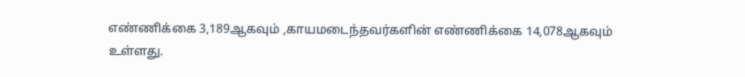எண்ணிக்கை 3,189ஆகவும் ,காயமடைந்தவர்களின் எண்ணிக்கை 14,078ஆகவும் உள்ளது.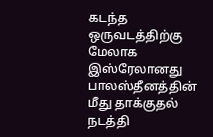கடந்த ஒருவடத்திற்கு மேலாக இஸ்ரேலானது பாலஸ்தீனத்தின் மீது தாக்குதல் நடத்தி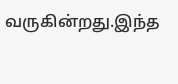வருகின்றது.இந்த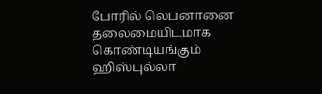போரில் லெபனானை தலைமையிடமாக கொண்டியங்கும் ஹிஸ்புல்லா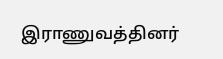இராணுவத்தினர்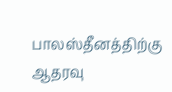பாலஸ்தீனத்திற்கு ஆதரவு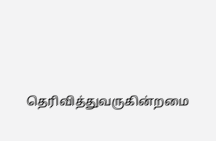தெரிவித்துவருகின்றமை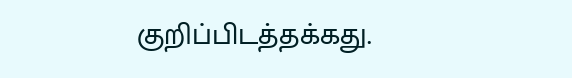குறிப்பிடத்தக்கது.